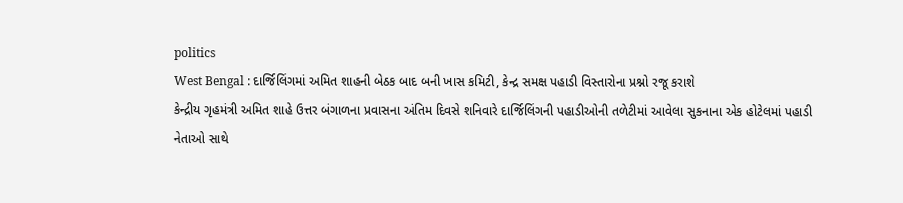politics
West Bengal : દાર્જિલિંગમાં અમિત શાહની બેઠક બાદ બની ખાસ કમિટી, કેન્દ્ર સમક્ષ પહાડી વિસ્તારોના પ્રશ્નો રજૂ કરાશે
કેન્દ્રીય ગૃહમંત્રી અમિત શાહે ઉત્તર બંગાળના પ્રવાસના અંતિમ દિવસે શનિવારે દાર્જિલિંગની પહાડીઓની તળેટીમાં આવેલા સુકનાના એક હોટેલમાં પહાડી નેતાઓ સાથે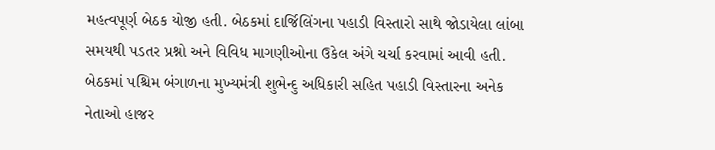મહત્વપૂર્ણ બેઠક યોજી હતી. બેઠકમાં દાર્જિલિંગના પહાડી વિસ્તારો સાથે જોડાયેલા લાંબા સમયથી પડતર પ્રશ્નો અને વિવિધ માગણીઓના ઉકેલ અંગે ચર્ચા કરવામાં આવી હતી. બેઠકમાં પશ્ચિમ બંગાળના મુખ્યમંત્રી શુભેન્દુ અધિકારી સહિત પહાડી વિસ્તારના અનેક નેતાઓ હાજર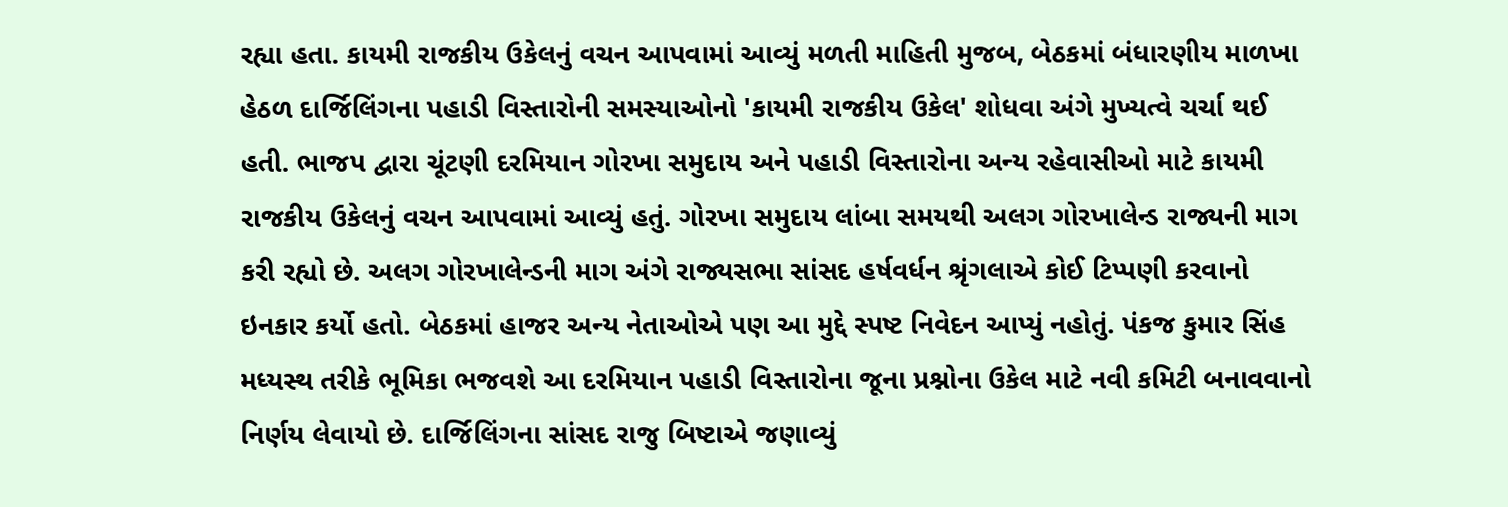રહ્યા હતા. કાયમી રાજકીય ઉકેલનું વચન આપવામાં આવ્યું મળતી માહિતી મુજબ, બેઠકમાં બંધારણીય માળખા હેઠળ દાર્જિલિંગના પહાડી વિસ્તારોની સમસ્યાઓનો 'કાયમી રાજકીય ઉકેલ' શોધવા અંગે મુખ્યત્વે ચર્ચા થઈ હતી. ભાજપ દ્વારા ચૂંટણી દરમિયાન ગોરખા સમુદાય અને પહાડી વિસ્તારોના અન્ય રહેવાસીઓ માટે કાયમી રાજકીય ઉકેલનું વચન આપવામાં આવ્યું હતું. ગોરખા સમુદાય લાંબા સમયથી અલગ ગોરખાલેન્ડ રાજ્યની માગ કરી રહ્યો છે. અલગ ગોરખાલેન્ડની માગ અંગે રાજ્યસભા સાંસદ હર્ષવર્ધન શ્રૃંગલાએ કોઈ ટિપ્પણી કરવાનો ઇનકાર કર્યો હતો. બેઠકમાં હાજર અન્ય નેતાઓએ પણ આ મુદ્દે સ્પષ્ટ નિવેદન આપ્યું નહોતું. પંકજ કુમાર સિંહ મધ્યસ્થ તરીકે ભૂમિકા ભજવશે આ દરમિયાન પહાડી વિસ્તારોના જૂના પ્રશ્નોના ઉકેલ માટે નવી કમિટી બનાવવાનો નિર્ણય લેવાયો છે. દાર્જિલિંગના સાંસદ રાજુ બિષ્ટાએ જણાવ્યું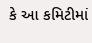કે આ કમિટીમાં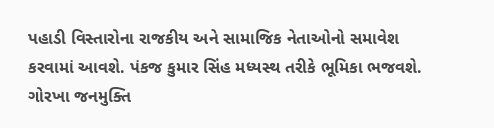પહાડી વિસ્તારોના રાજકીય અને સામાજિક નેતાઓનો સમાવેશ કરવામાં આવશે. પંકજ કુમાર સિંહ મધ્યસ્થ તરીકે ભૂમિકા ભજવશે. ગોરખા જનમુક્તિ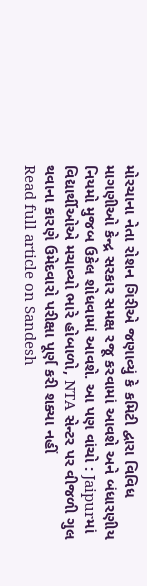મોરચાના નેતા રોશન ગિરીએ જણાવ્યું કે કમિટી દ્વારા વિવિધ માગણીઓ કેન્દ્ર સરકાર સમક્ષ રજૂ કરવામાં આવશે અને બંધારણીય નિયમો મુજબ ઉકેલ શોધવામાં આવશે. આ પણ વાંચો : Jaipurમાં વિદ્યાર્થીઓએ મચાવ્યો ભારે હોબાળો, NTA સેન્ટર પર વીજળી ગુલ થવાના કારણે ઉમેદવારો પરીક્ષા પૂર્ણ કરી શક્યા નહીં
Read full article on Sandesh